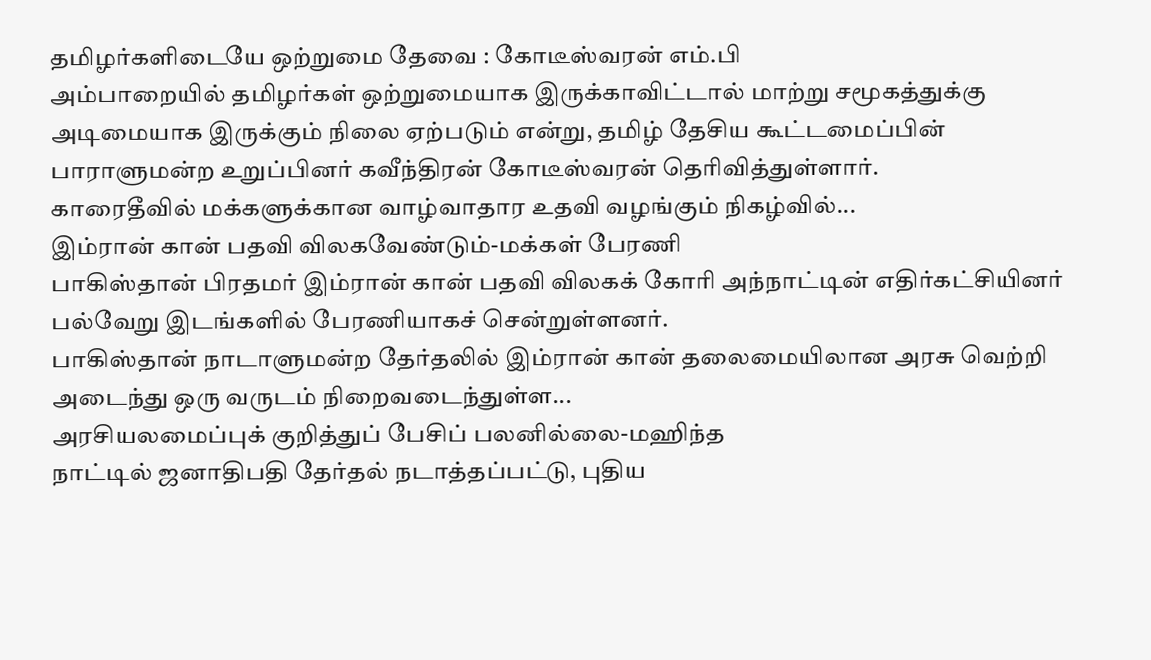தமிழர்களிடையே ஒற்றுமை தேவை : கோடீஸ்வரன் எம்.பி
அம்பாறையில் தமிழர்கள் ஒற்றுமையாக இருக்காவிட்டால் மாற்று சமூகத்துக்கு அடிமையாக இருக்கும் நிலை ஏற்படும் என்று, தமிழ் தேசிய கூட்டமைப்பின் பாராளுமன்ற உறுப்பினர் கவீந்திரன் கோடீஸ்வரன் தெரிவித்துள்ளார்.
காரைதீவில் மக்களுக்கான வாழ்வாதார உதவி வழங்கும் நிகழ்வில்...
இம்ரான் கான் பதவி விலகவேண்டும்-மக்கள் பேரணி
பாகிஸ்தான் பிரதமர் இம்ரான் கான் பதவி விலகக் கோரி அந்நாட்டின் எதிர்கட்சியினர் பல்வேறு இடங்களில் பேரணியாகச் சென்றுள்ளனர்.
பாகிஸ்தான் நாடாளுமன்ற தேர்தலில் இம்ரான் கான் தலைமையிலான அரசு வெற்றி அடைந்து ஒரு வருடம் நிறைவடைந்துள்ள...
அரசியலமைப்புக் குறித்துப் பேசிப் பலனில்லை-மஹிந்த
நாட்டில் ஜனாதிபதி தேர்தல் நடாத்தப்பட்டு, புதிய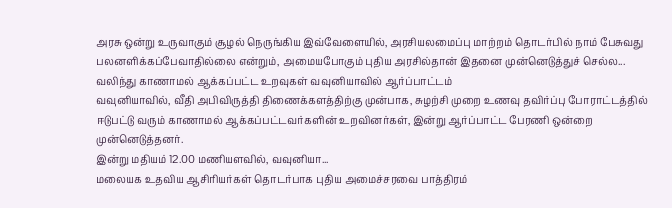அரசு ஒன்று உருவாகும் சூழல் நெருங்கிய இவ்வேளையில், அரசியலமைப்பு மாற்றம் தொடர்பில் நாம் பேசுவது பலனளிக்கப்பேவாதில்லை என்றும், அமையபோகும் புதிய அரசில்தான் இதனை முன்னெடுத்துச் செல்ல...
வலிந்து காணாமல் ஆக்கப்பட்ட உறவுகள் வவுனியாவில் ஆர்ப்பாட்டம்
வவுனியாவில், வீதி அபிவிருத்தி திணைக்களத்திற்கு முன்பாக, சுழற்சி முறை உணவு தவிர்ப்பு போராட்டத்தில் ஈடுபட்டு வரும் காணாமல் ஆக்கப்பட்டவர்களின் உறவினர்கள், இன்று ஆர்ப்பாட்ட பேரணி ஒன்றை முன்னெடுத்தனர்.
இன்று மதியம் 12.00 மணியளவில், வவுனியா...
மலையக உதவிய ஆசிரியர்கள் தொடர்பாக புதிய அமைச்சரவை பாத்திரம்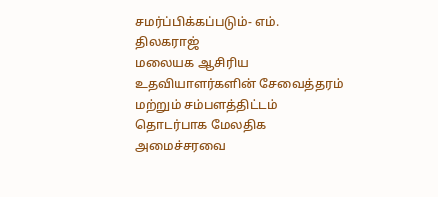சமர்ப்பிக்கப்படும்- எம். திலகராஜ்
மலையக ஆசிரிய உதவியாளர்களின் சேவைத்தரம் மற்றும் சம்பளத்திட்டம் தொடர்பாக மேலதிக அமைச்சரவை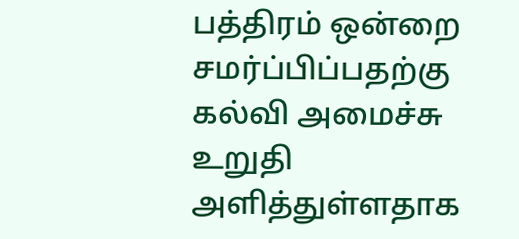பத்திரம் ஒன்றை சமர்ப்பிப்பதற்கு கல்வி அமைச்சு உறுதி அளித்துள்ளதாக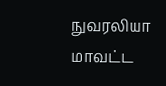நுவரலியா மாவட்ட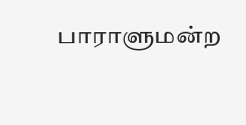பாராளுமன்ற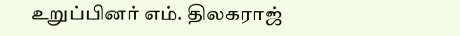உறுப்பினர் எம். திலகராஜ்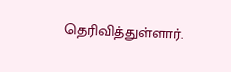தெரிவித்துள்ளார்.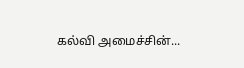கல்வி அமைச்சின்...